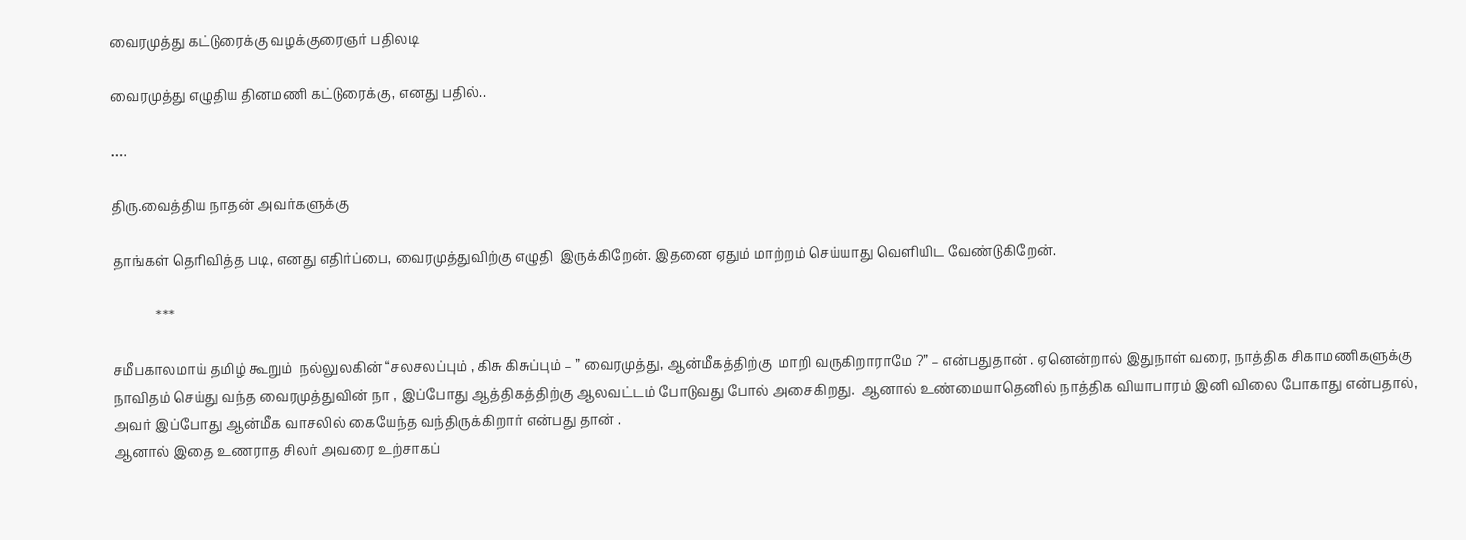வைரமுத்து கட்டுரைக்கு வழக்குரைஞர் பதிலடி

வைரமுத்து எழுதிய தினமணி கட்டுரைக்கு, எனது பதில்..

….

திரு.வைத்திய நாதன் அவர்களுக்கு

தாங்கள் தெரிவித்த படி, எனது எதிர்ப்பை, வைரமுத்துவிற்கு எழுதி  இருக்கிறேன். இதனை ஏதும் மாற்றம் செய்யாது வெளியிட வேண்டுகிறேன்.

             ***

சமீபகாலமாய் தமிழ் கூறும்  நல்லுலகின் “சலசலப்பும் , கிசு கிசுப்பும் – ” வைரமுத்து, ஆன்மீகத்திற்கு  மாறி வருகிறாராமே ?” – என்பதுதான் . ஏனென்றால் இதுநாள் வரை, நாத்திக சிகாமணிகளுக்கு நாவிதம் செய்து வந்த வைரமுத்துவின் நா , இப்போது ஆத்திகத்திற்கு ஆலவட்டம் போடுவது போல் அசைகிறது.  ஆனால் உண்மையாதெனில் நாத்திக வியாபாரம் இனி விலை போகாது என்பதால், அவர் இப்போது ஆன்மீக வாசலில் கையேந்த வந்திருக்கிறார் என்பது தான் .
ஆனால் இதை உணராத சிலர் அவரை உற்சாகப்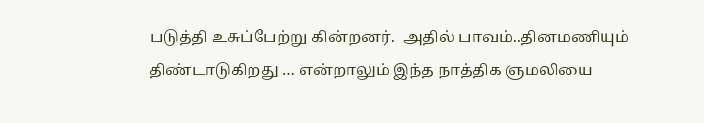படுத்தி உசுப்பேற்று கின்றனர்.  அதில் பாவம்..தினமணியும் திண்டாடுகிறது … என்றாலும் இந்த நாத்திக ஞமலியை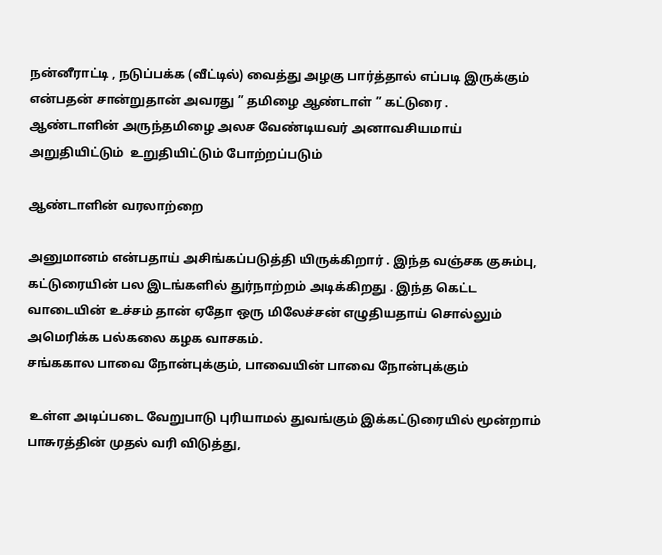நன்னீராட்டி , நடுப்பக்க (வீட்டில்) வைத்து அழகு பார்த்தால் எப்படி இருக்கும் என்பதன் சான்றுதான் அவரது ” தமிழை ஆண்டாள் ” கட்டுரை .
ஆண்டாளின் அருந்தமிழை அலச வேண்டியவர் அனாவசியமாய்  அறுதியிட்டும்  உறுதியிட்டும் போற்றப்படும்

ஆண்டாளின் வரலாற்றை

அனுமானம் என்பதாய் அசிங்கப்படுத்தி யிருக்கிறார் . இந்த வஞ்சக குசும்பு, கட்டுரையின் பல இடங்களில் துர்நாற்றம் அடிக்கிறது . இந்த கெட்ட வாடையின் உச்சம் தான் ஏதோ ஒரு மிலேச்சன் எழுதியதாய் சொல்லும் அமெரிக்க பல்கலை கழக வாசகம்.
சங்ககால பாவை நோன்புக்கும், பாவையின் பாவை நோன்புக்கும்

 உள்ள அடிப்படை வேறுபாடு புரியாமல் துவங்கும் இக்கட்டுரையில் மூன்றாம் பாசுரத்தின் முதல் வரி விடுத்து,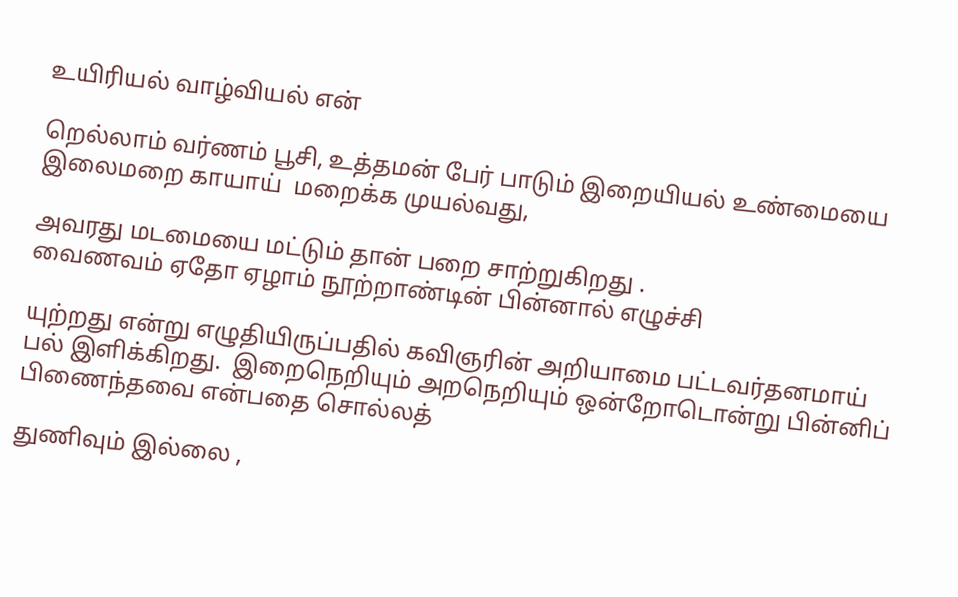உயிரியல் வாழ்வியல் என்

றெல்லாம் வர்ணம் பூசி, உத்தமன் பேர் பாடும் இறையியல் உண்மையை இலைமறை காயாய்  மறைக்க முயல்வது,

அவரது மடமையை மட்டும் தான் பறை சாற்றுகிறது .
வைணவம் ஏதோ ஏழாம் நூற்றாண்டின் பின்னால் எழுச்சி

யுற்றது என்று எழுதியிருப்பதில் கவிஞரின் அறியாமை பட்டவர்தனமாய் பல் இளிக்கிறது.  இறைநெறியும் அறநெறியும் ஒன்றோடொன்று பின்னிப் பிணைந்தவை என்பதை சொல்லத்

துணிவும் இல்லை ,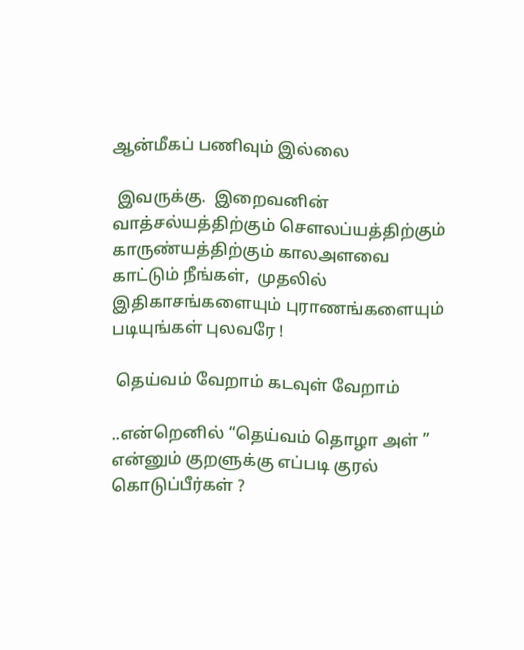ஆன்மீகப் பணிவும் இல்லை

 இவருக்கு.  இறைவனின் வாத்சல்யத்திற்கும் சௌலப்யத்திற்கும் காருண்யத்திற்கும் காலஅளவை காட்டும் நீங்கள்,  முதலில் இதிகாசங்களையும் புராணங்களையும் படியுங்கள் புலவரே !

 தெய்வம் வேறாம் கடவுள் வேறாம்

..என்றெனில் “தெய்வம் தொழா அள் ” என்னும் குறளுக்கு எப்படி குரல் கொடுப்பீர்கள் ?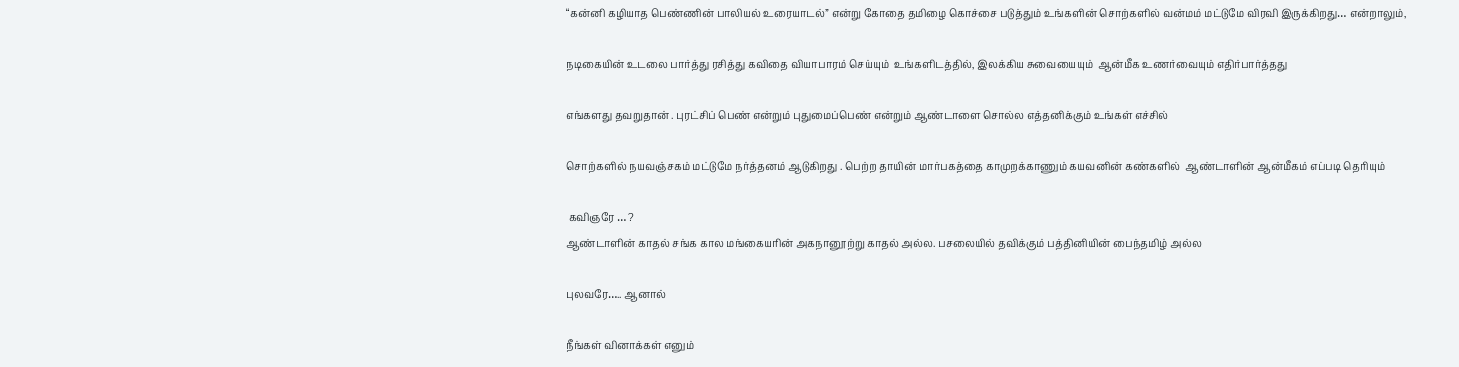“கன்னி கழியாத பெண்ணின் பாலியல் உரையாடல்” என்று கோதை தமிழை கொச்சை படுத்தும் உங்களின் சொற்களில் வன்மம் மட்டுமே விரவி இருக்கிறது… என்றாலும்,

நடிகையின் உடலை பார்த்து ரசித்து கவிதை வியாபாரம் செய்யும்  உங்களிடத்தில், இலக்கிய சுவையையும்  ஆன்மீக உணர்வையும் எதிர்பார்த்தது

எங்களது தவறுதான் . புரட்சிப் பெண் என்றும் புதுமைப்பெண் என்றும் ஆண்டாளை சொல்ல எத்தனிக்கும் உங்கள் எச்சில்

சொற்களில் நயவஞ்சகம் மட்டுமே நர்த்தனம் ஆடுகிறது . பெற்ற தாயின் மார்பகத்தை காமுறக்காணும் கயவனின் கண்களில்  ஆண்டாளின் ஆன்மீகம் எப்படி தெரியும்

 கவிஞரே … ?
ஆண்டாளின் காதல் சங்க கால மங்கையரின் அகநானூற்று காதல் அல்ல. பசலையில் தவிக்கும் பத்தினியின் பைந்தமிழ் அல்ல

புலவரே….. ஆனால்

நீங்கள் வினாக்கள் எனும்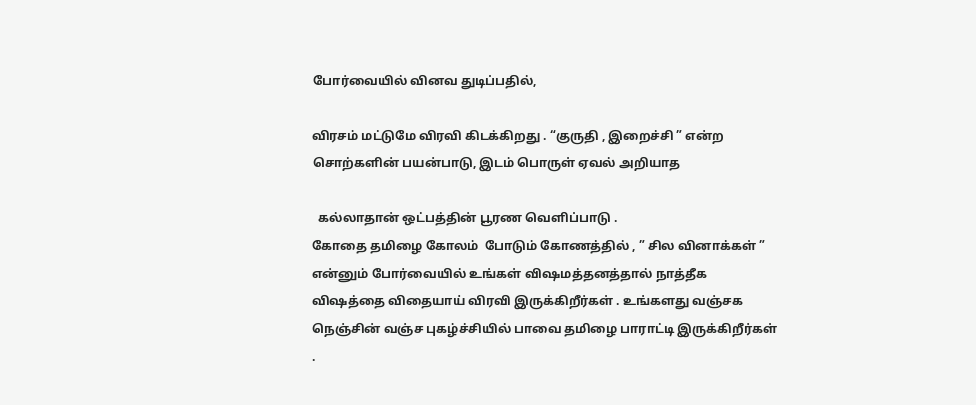போர்வையில் வினவ துடிப்பதில்,

விரசம் மட்டுமே விரவி கிடக்கிறது . “குருதி , இறைச்சி ” என்ற சொற்களின் பயன்பாடு, இடம் பொருள் ஏவல் அறியாத

  கல்லாதான் ஒட்பத்தின் பூரண வெளிப்பாடு .
கோதை தமிழை கோலம்  போடும் கோணத்தில் , ” சில வினாக்கள் ” என்னும் போர்வையில் உங்கள் விஷமத்தனத்தால் நாத்தீக விஷத்தை விதையாய் விரவி இருக்கிறீர்கள் . உங்களது வஞ்சக நெஞ்சின் வஞ்ச புகழ்ச்சியில் பாவை தமிழை பாராட்டி இருக்கிறீர்கள் .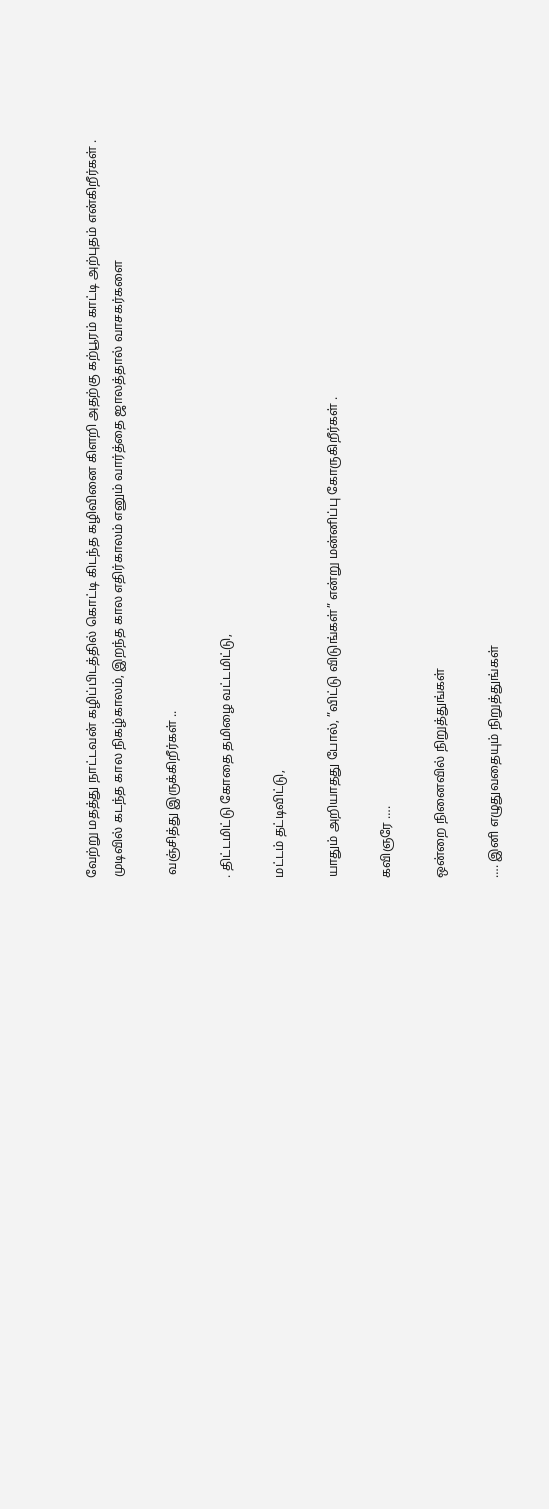வேற்று மதத்து நாட்டவன் கழிப்பிடத்தில் கொட்டி கிடந்த கழிவினை கிளறி அதற்கு கற்பூரம் காட்டி அற்புதம் என்கிறீர்கள் . முடிவில் கடந்த கால நிகழ்காலம், இறந்த கால எதிர்காலம் எனும் வார்த்தை ஜாலத்தால் வாசகர்களை

 வஞ்சித்து இருக்கிறீர்கள் ..

. திட்டமிட்டு கோதை தமிழை வட்டமிட்டு,

மட்டம் தட்டிவிட்டு,

யாதும் அறியாதது போல், ”விட்டு விடுங்கள்” என்று மன்னிப்பு கோருகிறீர்கள் .

கவிஞரே ….

ஒன்றை நினைவில் நிறுத்துங்கள்

…. இனி எழுதுவதையும் நிறுத்துங்கள்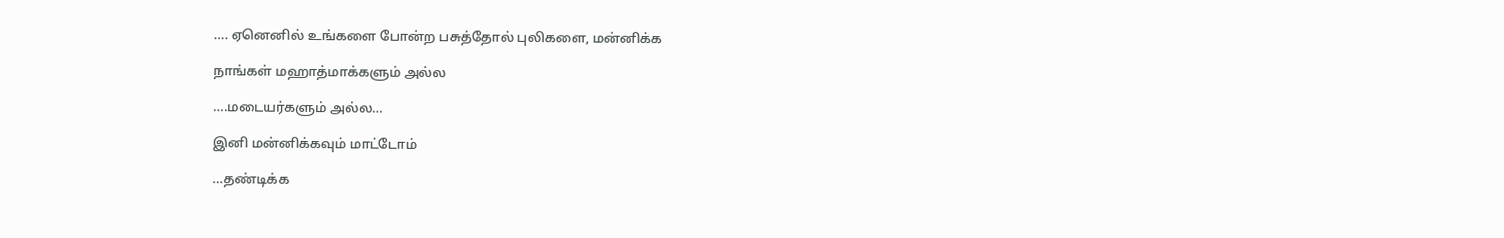…. ஏனெனில் உங்களை போன்ற பசுத்தோல் புலிகளை, மன்னிக்க

நாங்கள் மஹாத்மாக்களும் அல்ல

….மடையர்களும் அல்ல…

இனி மன்னிக்கவும் மாட்டோம்

…தண்டிக்க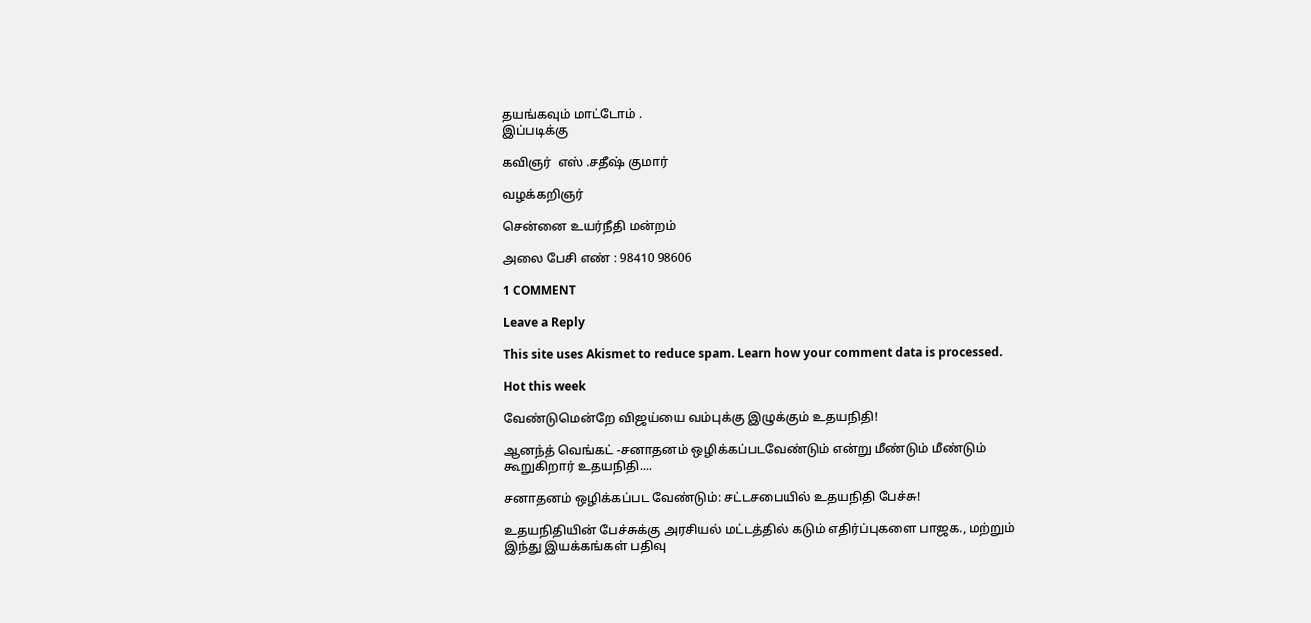தயங்கவும் மாட்டோம் .
இப்படிக்கு

கவிஞர்  எஸ் .சதீஷ் குமார்

வழக்கறிஞர்

சென்னை உயர்நீதி மன்றம்

அலை பேசி எண் : 98410 98606

1 COMMENT

Leave a Reply

This site uses Akismet to reduce spam. Learn how your comment data is processed.

Hot this week

வேண்டுமென்றே விஜய்யை வம்புக்கு இழுக்கும் உதயநிதி!

ஆனந்த் வெங்கட் -சனாதனம் ஒழிக்கப்படவேண்டும் என்று மீண்டும் மீண்டும் கூறுகிறார் உதயநிதி....

சனாதனம் ஒழிக்கப்பட வேண்டும்: சட்டசபையில் உதயநிதி பேச்சு!

உதயநிதியின் பேச்சுக்கு அரசியல் மட்டத்தில் கடும் எதிர்ப்புகளை பாஜக., மற்றும் இந்து இயக்கங்கள் பதிவு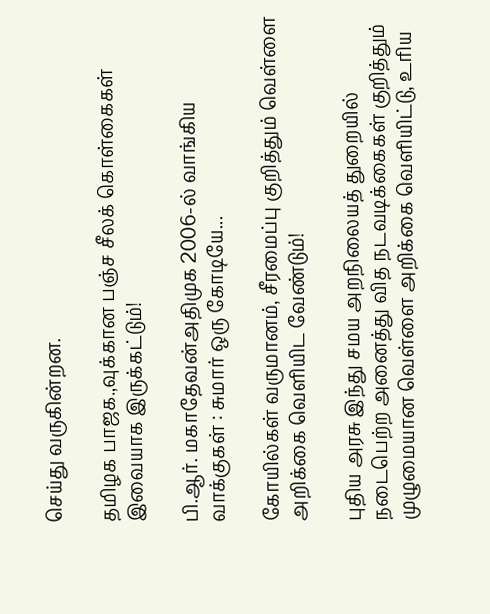செய்து வருகின்றன.

தமிழக பாஜக.,வுக்கான பஞ்ச சீலக் கொள்கைகள் இவையாக இருக்கட்டும்!

பி.ஆர். மகாதேவன்அதிமுக 2006-ல் வாங்கிய வாக்குகள் : சுமார் ஒரு கோடியே...

கோயில்கள் வருமானம், சீரமைப்பு குறித்தும் வெள்ளை அறிக்கை வெளியிட வேண்டும்!

புதிய அரசு இந்து சமய அறநிலையத் துறையில் நடைபெற்ற அனைத்து வித நடவடிக்கைகள் குறித்தும் முழுமையான வெள்ளை அறிக்கை வெளியிட்டு, உரிய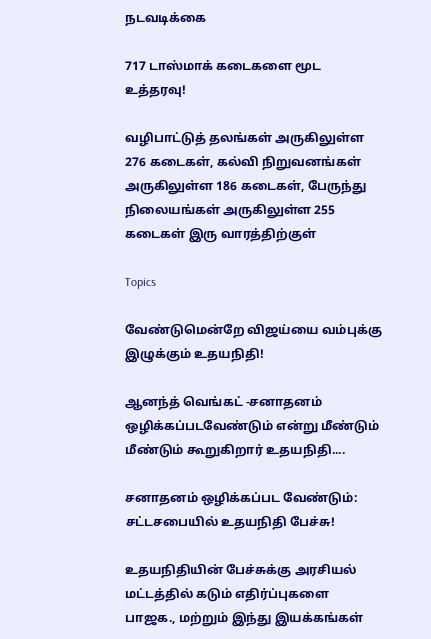நடவடிக்கை

717 டாஸ்மாக் கடைகளை மூட உத்தரவு!

வழிபாட்டுத் தலங்கள் அருகிலுள்ள 276 கடைகள், கல்வி நிறுவனங்கள் அருகிலுள்ள 186 கடைகள், பேருந்து நிலையங்கள் அருகிலுள்ள 255 கடைகள் இரு வாரத்திற்குள்

Topics

வேண்டுமென்றே விஜய்யை வம்புக்கு இழுக்கும் உதயநிதி!

ஆனந்த் வெங்கட் -சனாதனம் ஒழிக்கப்படவேண்டும் என்று மீண்டும் மீண்டும் கூறுகிறார் உதயநிதி....

சனாதனம் ஒழிக்கப்பட வேண்டும்: சட்டசபையில் உதயநிதி பேச்சு!

உதயநிதியின் பேச்சுக்கு அரசியல் மட்டத்தில் கடும் எதிர்ப்புகளை பாஜக., மற்றும் இந்து இயக்கங்கள்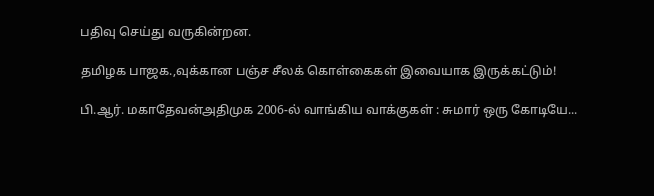பதிவு செய்து வருகின்றன.

தமிழக பாஜக.,வுக்கான பஞ்ச சீலக் கொள்கைகள் இவையாக இருக்கட்டும்!

பி.ஆர். மகாதேவன்அதிமுக 2006-ல் வாங்கிய வாக்குகள் : சுமார் ஒரு கோடியே...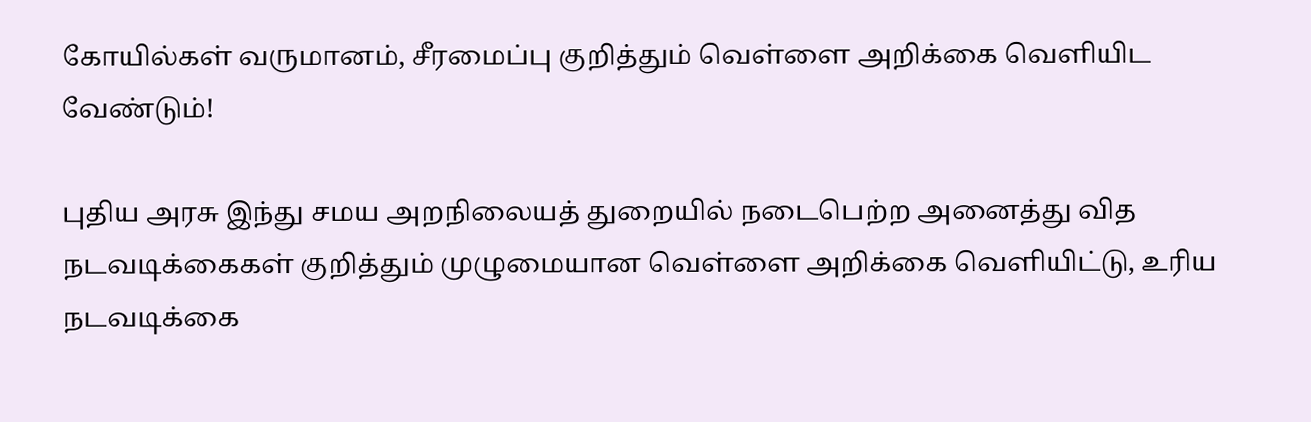கோயில்கள் வருமானம், சீரமைப்பு குறித்தும் வெள்ளை அறிக்கை வெளியிட வேண்டும்!

புதிய அரசு இந்து சமய அறநிலையத் துறையில் நடைபெற்ற அனைத்து வித நடவடிக்கைகள் குறித்தும் முழுமையான வெள்ளை அறிக்கை வெளியிட்டு, உரிய நடவடிக்கை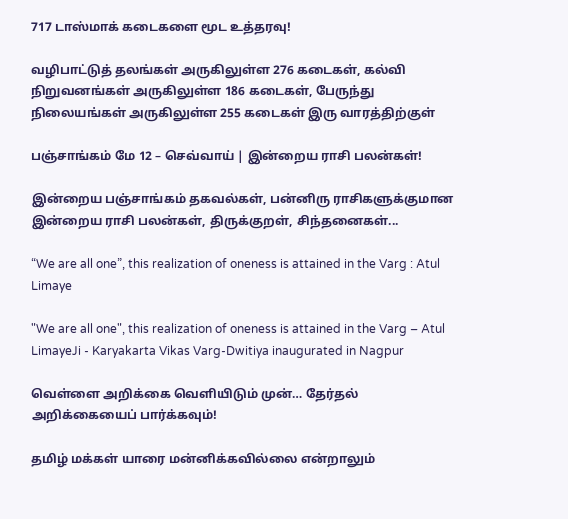717 டாஸ்மாக் கடைகளை மூட உத்தரவு!

வழிபாட்டுத் தலங்கள் அருகிலுள்ள 276 கடைகள், கல்வி நிறுவனங்கள் அருகிலுள்ள 186 கடைகள், பேருந்து நிலையங்கள் அருகிலுள்ள 255 கடைகள் இரு வாரத்திற்குள்

பஞ்சாங்கம் மே 12 – செவ்வாய் | இன்றைய ராசி பலன்கள்!

இன்றைய பஞ்சாங்கம் தகவல்கள், பன்னிரு ராசிகளுக்குமான இன்றைய ராசி பலன்கள், திருக்குறள், சிந்தனைகள்...

“We are all one”, this realization of oneness is attained in the Varg : Atul Limaye

"We are all one", this realization of oneness is attained in the Varg – Atul LimayeJi - Karyakarta Vikas Varg-Dwitiya inaugurated in Nagpur

வெள்ளை அறிக்கை வெளியிடும் முன்… தேர்தல் அறிக்கையைப் பார்க்கவும்!

தமிழ் மக்கள் யாரை மன்னிக்கவில்லை என்றாலும்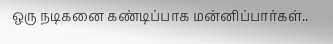ஒரு நடிகனை கண்டிப்பாக மன்னிப்பார்கள்..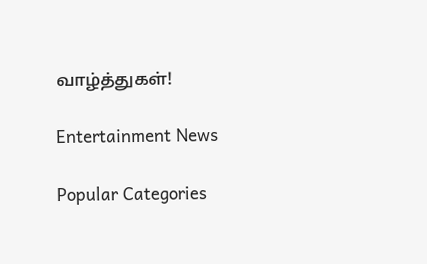வாழ்த்துகள்!

Entertainment News

Popular Categories